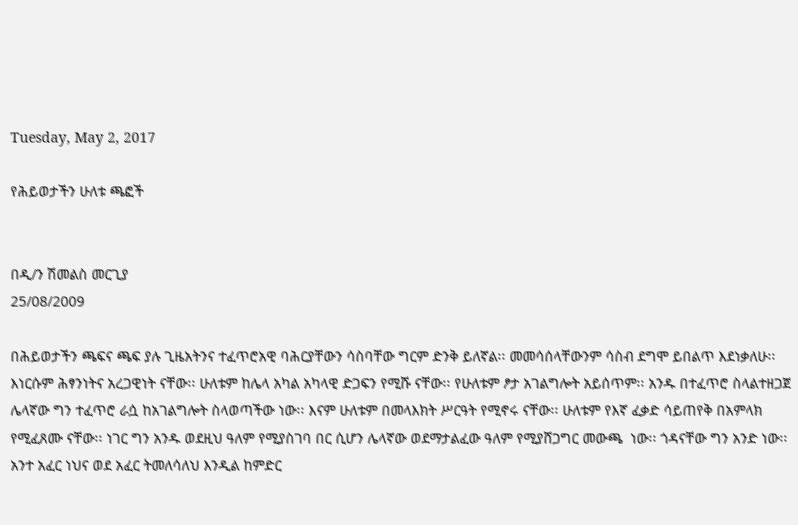Tuesday, May 2, 2017

የሕይወታችን ሁለቱ ጫፎች


በዲ/ን ሽመልስ መርጊያ
25/08/2009

በሕይወታችን ጫፍና ጫፍ ያሉ ጊዜአትንና ተፈጥሮአዊ ባሕርያቸውን ሳስባቸው ግርም ድንቅ ይለኛል፡፡ መመሳሰላቸውንም ሳስብ ደግሞ ይበልጥ እደነቃለሁ፡፡ እነርሱም ሕፃንነትና አረጋዊነት ናቸው፡፡ ሁለቱም ከሌላ አካል አካላዊ ድጋፍን የሚሹ ናቸው፡፡ የሁለቱም ፆታ አገልግሎት አይሰጥም፡፡ አንዱ በተፈጥሮ ስላልተዘጋጀ ሌላኛው ግን ተፈጥሮ ራሷ ከአገልግሎት ስላወጣችው ነው፡፡ እናም ሁለቱም በመላእክት ሥርዓት የሚኖሩ ናቸው፡፡ ሁለቱም የእኛ ፈቃድ ሳይጠየቅ በአምላክ የሚፈጸሙ ናቸው፡፡ ነገር ግን አንዱ ወደዚህ ዓለም የሚያስገባ በር ሲሆን ሌላኛው ወደማታልፈው ዓለም የሚያሸጋግር መውጫ  ነው፡፡ ጎዳናቸው ግን አንድ ነው፡፡ አንተ አፈር ነህና ወደ አፈር ትመለሳለህ እንዲል ከምድር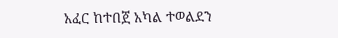አፈር ከተበጀ አካል ተወልደን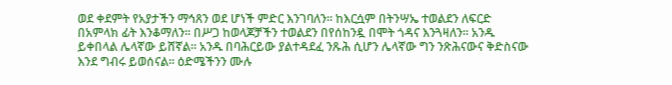ወደ ቀደምት የአያታችን ማኅጸን ወደ ሆነች ምድር እንገባለን፡፡ ከእርሷም በትንሣኤ ተወልደን ለፍርድ በአምላክ ፊት እንቆማለን፡፡ በሥጋ ከወላጆቻችን ተወልደን በየሰከንዷ በሞት ጎዳና እንጓዛለን፡፡ አንዱ ይቀበላል ሌላኛው ይሸኛል፡፡ አንዱ በባሕርይው ያልተዳደፈ ንጹሕ ሲሆን ሌላኛው ግን ንጽሕናውና ቅድስናው እንደ ግብሩ ይወሰናል፡፡ ዕድሜችንን ሙሉ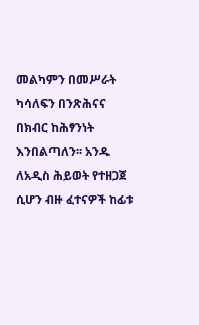መልካምን በመሥራት ካሳለፍን በንጽሕናና በክብር ከሕፃንነት እንበልጣለን፡፡ አንዱ ለአዲስ ሕይወት የተዘጋጀ ሲሆን ብዙ ፈተናዎች ከፊቱ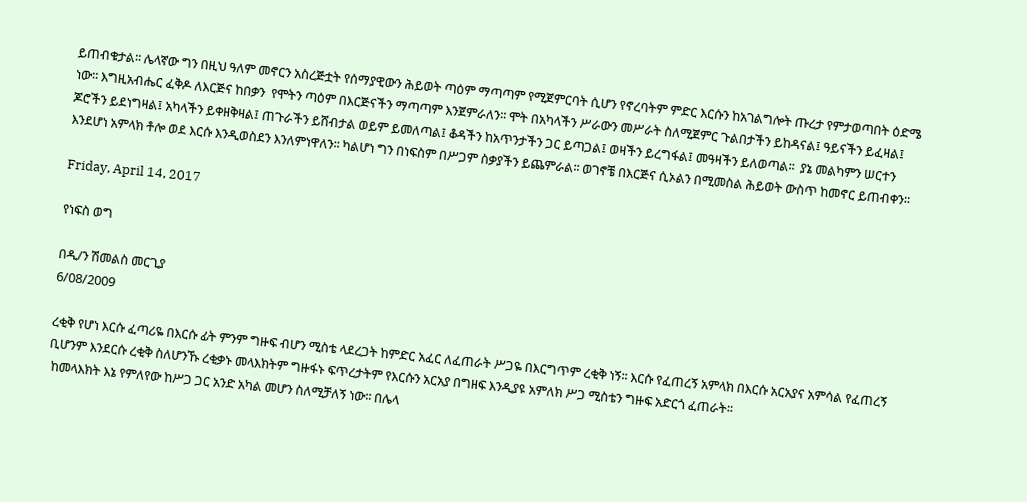ይጠብቁታል፡፡ ሌላኛው ግን በዚህ ዓለም መኖርን አስረጅቷት የሰማያዊውን ሕይወት ጣዕም ማጣጣም የሚጀምርባት ሲሆን የኖረባትም ምድር እርሱን ከአገልግሎት ጡረታ የምታወጣበት ዕድሜ ነው፡፡ እግዚአብሔር ፈቅዶ ለእርጅና ከበቃን  የሞትን ጣዕም በእርጅናችን ማጣጣም እንጀምራለን፡፡ ሞት በአካላችን ሥራውን መሥራት ስለሚጀምር ጉልበታችን ይከዳናል፤ ዓይናችን ይፈዛል፤ ጆሮችን ይደነግዛል፤ አካላችን ይቀዘቅዛል፤ ጠጉራችን ይሸብታል ወይም ይመለጣል፤ ቆዳችን ከአጥንታችን ጋር ይጣጋል፤ ወዛችን ይረግፋል፤ መዓዛችን ይለወጣል፡፡  ያኔ መልካምን ሠርተን እንደሆነ አምላክ ቶሎ ወደ እርሱ እንዲወስደን እንለምነዋለን፡፡ ካልሆነ ግን በነፍስም በሥጋም ስቃያችን ይጨምራል፡፡ ወገኖቼ በእርጅና ሲኦልን በሚመስል ሕይወት ውስጥ ከመኖር ይጠብቀን፡፡

Friday, April 14, 2017

የነፍስ ወግ

በዲ/ን ሽመልስ መርጊያ
6/08/2009

ረቂቅ የሆነ እርሱ ፈጣሪዬ በእርሱ ፊት ምንም ግዙፍ ብሆን ሚስቴ ላደረጋት ከምድር አፈር ለፈጠራት ሥጋዬ በእርግጥም ረቂቅ ነኝ፡፡ እርሱ የፈጠረኝ አምላክ በእርሱ አርአያና አምሳል የፈጠረኝ ቢሆንም እንደርሱ ረቂቅ ስለሆንኹ ረቂቃኑ መላእክትም ግዙፋኑ ፍጥረታትም የእርሱን አርአያ በግዘፍ እንዲያዩ አምለክ ሥጋ ሚስቴን ግዙፍ አድርጎ ፈጠራት፡፡
 ከመላእክት እኔ የምለየው ከሥጋ ጋር አንድ አካል መሆን ስለሚቻለኝ ነው፡፡ በሌላ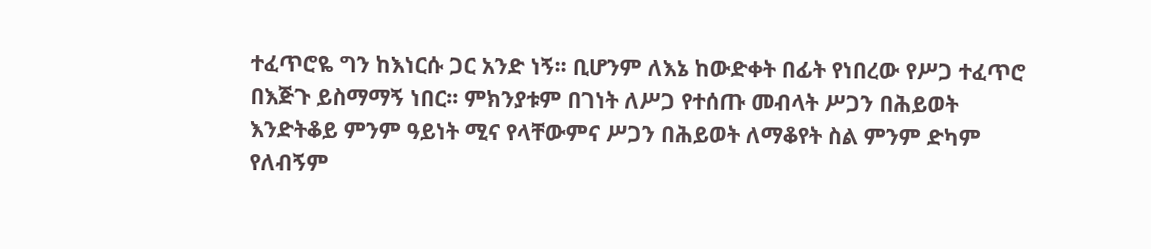ተፈጥሮዬ ግን ከእነርሱ ጋር አንድ ነኝ፡፡ ቢሆንም ለእኔ ከውድቀት በፊት የነበረው የሥጋ ተፈጥሮ በእጅጉ ይስማማኝ ነበር፡፡ ምክንያቱም በገነት ለሥጋ የተሰጡ መብላት ሥጋን በሕይወት እንድትቆይ ምንም ዓይነት ሚና የላቸውምና ሥጋን በሕይወት ለማቆየት ስል ምንም ድካም የለብኝም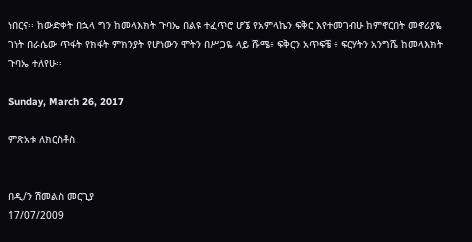ነበርና፡፡ ከውድቀት በኋላ ግን ከመላእክት ጉባኤ በልዩ ተፈጥሮ ሆኜ የአምላኬን ፍቅር እየተመገብሁ ከምኖርበት መኖሪያዬ ገነት በራሴው ጥፋት የክፋት ምክንያት የሆነውን ሞትን በሥጋዬ ላይ ሹሜ፥ ፍቅርን አጥፍቼ ፥ ፍርሃትን አንግሼ ከመላእክት ጉባኤ ተለየሁ፡፡

Sunday, March 26, 2017

ምጽአቱ ለክርስቶስ


በዲ/ን ሽመልስ መርጊያ
17/07/2009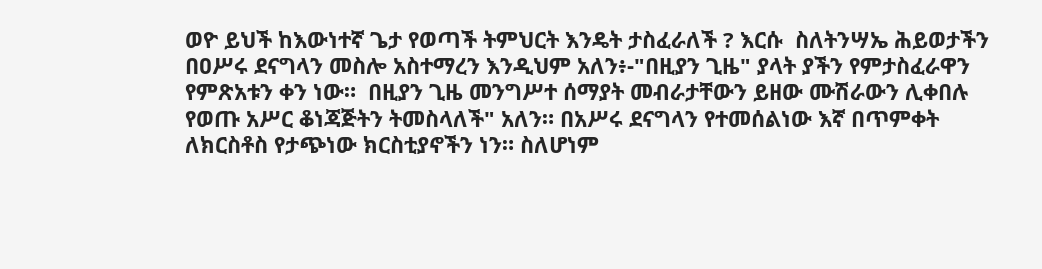ወዮ ይህች ከእውነተኛ ጌታ የወጣች ትምህርት እንዴት ታስፈራለች ? እርሱ  ስለትንሣኤ ሕይወታችን በዐሥሩ ደናግላን መስሎ አስተማረን እንዲህም አለን፥-"በዚያን ጊዜ" ያላት ያችን የምታስፈራዋን የምጽአቱን ቀን ነው።  በዚያን ጊዜ መንግሥተ ሰማያት መብራታቸውን ይዘው ሙሽራውን ሊቀበሉ የወጡ አሥር ቆነጃጅትን ትመስላለች" አለን። በአሥሩ ደናግላን የተመሰልነው እኛ በጥምቀት ለክርስቶስ የታጭነው ክርስቲያኖችን ነን። ስለሆነም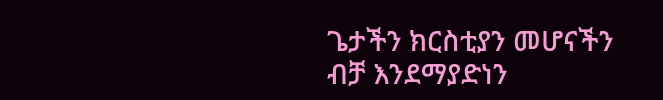ጌታችን ክርስቲያን መሆናችን ብቻ እንደማያድነን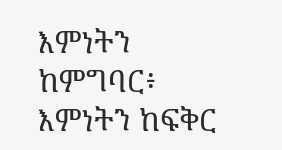እምነትን ከምግባር፥ እምነትን ከፍቅር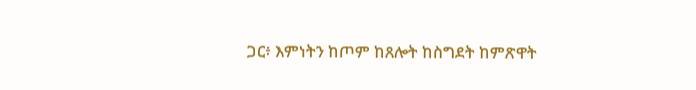ጋር፥ እምነትን ከጦም ከጸሎት ከስግደት ከምጽዋት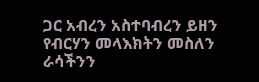ጋር አብረን አስተባብረን ይዘን የብርሃን መላእክትን መስለን ራሳችንን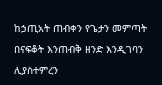ከኃጢአት ጠብቀን የጌታን መምጣት በናፍቆት እንጠብቅ ዘንድ እንዲገባን ሊያስተምረን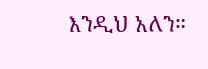እንዲህ አለን።